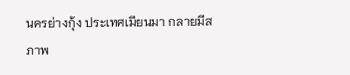นครย่างกุ้ง ประเทศเมียนมา กลายมีสภาพ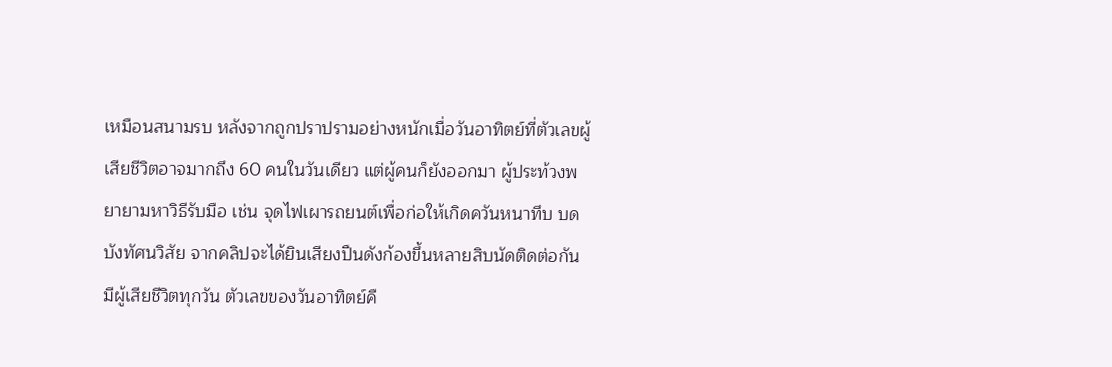เหมือนสนามรบ หลังจากถูกปราปรามอย่างหนักเมื่อวันอาทิตย์ที่ตัวเลขผู้เสียชีวิตอาจมากถึง 60 คนในวันเดียว แต่ผู้คนก็ยังออกมา ผู้ประท้วงพยายามหาวิธีรับมือ เช่น จุดไฟเผารถยนต์เพื่อก่อให้เกิดควันหนาทึบ บดบังทัศนวิสัย จากคลิปจะได้ยินเสียงปืนดังก้องขึ้นหลายสิบนัดติดต่อกัน
มีผู้เสียชีวิตทุกวัน ตัวเลขของวันอาทิตย์คื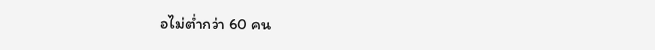อไม่ต่ำกว่า 60 คน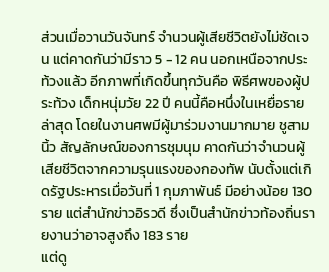ส่วนเมื่อวานวันจันทร์ จำนวนผู้เสียชีวิตยังไม่ชัดเจน แต่คาดกันว่ามีราว 5 - 12 คน นอกเหนือจากประท้วงแล้ว อีกภาพที่เกิดขึ้นทุกวันคือ พิธีศพของผู้ประท้วง เด็กหนุ่มวัย 22 ปี คนนี้คือหนึ่งในเหยื่อรายล่าสุด โดยในงานศพมีผู้มาร่วมงานมากมาย ชูสามนิ้ว สัญลักษณ์ของการชุมนุม คาดกันว่าจำนวนผู้เสียชีวิตจากความรุนแรงของกองทัพ นับตั้งแต่เกิดรัฐประหารเมื่อวันที่ 1 กุมภาพันธ์ มีอย่างน้อย 130 ราย แต่สำนักข่าวอิรวดี ซึ่งเป็นสำนักข่าวท้องถิ่นรายงานว่าอาจสูงถึง 183 ราย
แต่ดู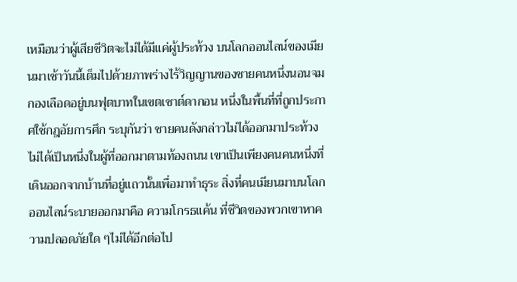เหมือนว่าผู้เสียชีวิตจะไม่ได้มีแค่ผู้ประท้วง บนโลกออนไลน์ของเมียนมาเช้าวันนี้เต็มไปด้วยภาพร่างไร้วิญญานของชายคนหนึ่งนอนจมกองเลือดอยู่บนฟุตบาทในเขตเซาต์ดากอน หนึ่งในพื้นที่ที่ถูกประกาศใช้กฎอัยการศึก ระบุกันว่า ชายคนดังกล่าวไม่ได้ออกมาประท้วง ไม่ได้เป็นหนึ่งในผู้ที่ออกมาตามท้องถนน เขาเป็นเพียงคนคนหนึ่งที่เดินออกจากบ้านที่อยู่แถวนั้นเพื่อมาทำธุระ สิ่งที่คนเมียนมาบนโลกออนไลน์ระบายออกมาคือ ความโกรธแค้น ที่ชีวิตของพวกเขาหาความปลอดภัยใด ๆไม่ได้อีกต่อไป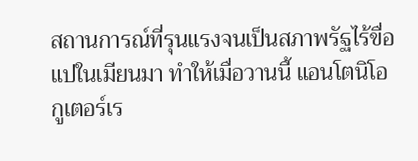สถานการณ์ที่รุนแรงจนเป็นสภาพรัฐไร้ขื่อแปในเมียนมา ทำให้เมื่อวานนี้ แอนโตนิโอ กูเตอร์เร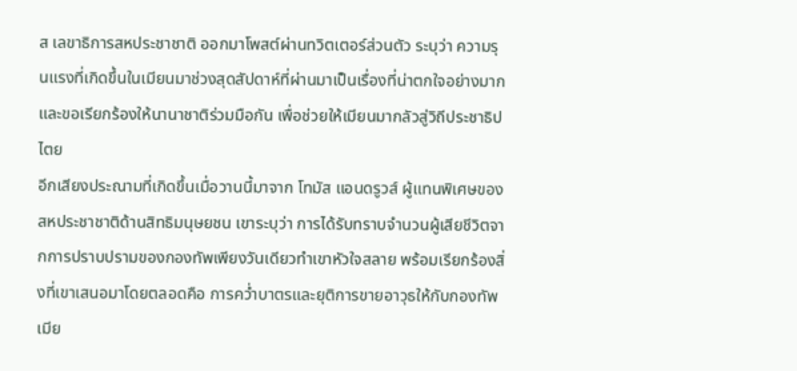ส เลขาธิการสหประชาชาติ ออกมาโพสต์ผ่านทวิตเตอร์ส่วนตัว ระบุว่า ความรุนแรงที่เกิดขึ้นในเมียนมาช่วงสุดสัปดาห์ที่ผ่านมาเป็นเรื่องที่น่าตกใจอย่างมาก และขอเรียกร้องให้นานาชาติร่วมมือกัน เพื่อช่วยให้เมียนมากลัวสู่วิถีประชาธิปไตย
อีกเสียงประณามที่เกิดขึ้นเมื่อวานนี้มาจาก โทมัส แอนดรูวส์ ผู้แทนพิเศษของสหประชาชาติด้านสิทธิมนุษยชน เขาระบุว่า การได้รับทราบจำนวนผู้เสียชีวิตจากการปราบปรามของกองทัพเพียงวันเดียวทำเขาหัวใจสลาย พร้อมเรียกร้องสิ่งที่เขาเสนอมาโดยตลอดคือ การคว่ำบาตรและยุติการขายอาวุธให้กับกองทัพเมีย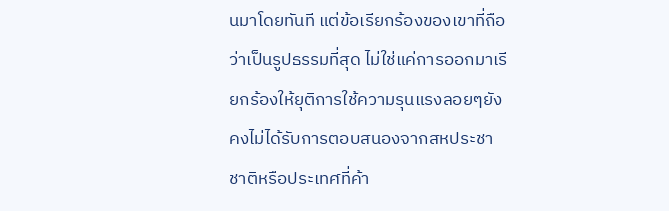นมาโดยทันที แต่ข้อเรียกร้องของเขาที่ถือว่าเป็นรูปธรรมที่สุด ไม่ใช่แค่การออกมาเรียกร้องให้ยุติการใช้ความรุนแรงลอยๆยังคงไม่ได้รับการตอบสนองจากสหประชาชาติหรือประเทศที่ค้า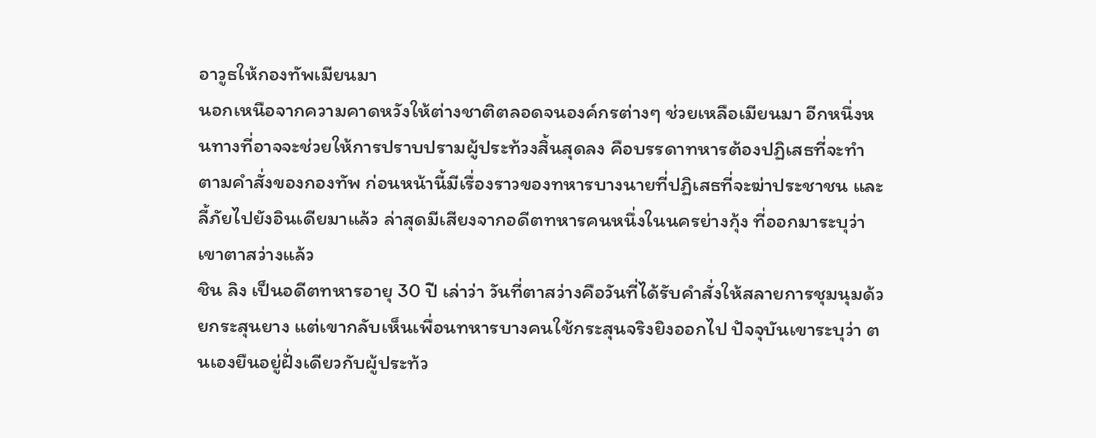อาวูธให้กองทัพเมียนมา
นอกเหนือจากความคาดหวังให้ต่างชาติตลอดจนองค์กรต่างๆ ช่วยเหลือเมียนมา อีกหนึ่งหนทางที่อาจจะช่วยให้การปราบปรามผู้ประท้วงสิ้นสุดลง คือบรรดาทหารต้องปฏิเสธที่จะทำตามคำสั่งของกองทัพ ก่อนหน้านี้มีเรื่องราวของทหารบางนายที่ปฏิเสธที่จะฆ่าประชาชน และลี้ภัยไปยังอินเดียมาแล้ว ล่าสุดมีเสียงจากอดีตทหารคนหนึ่งในนครย่างกุ้ง ที่ออกมาระบุว่าเขาตาสว่างแล้ว
ชิน ลิง เป็นอดีตทหารอายุ 30 ปี เล่าว่า วันที่ตาสว่างคือวันที่ได้รับคำสั่งให้สลายการชุมนุมด้วยกระสุนยาง แต่เขากลับเห็นเพื่อนทหารบางคนใช้กระสุนจริงยิงออกไป ปัจจุบันเขาระบุว่า ตนเองยืนอยู่ฝั่งเดียวกับผู้ประท้ว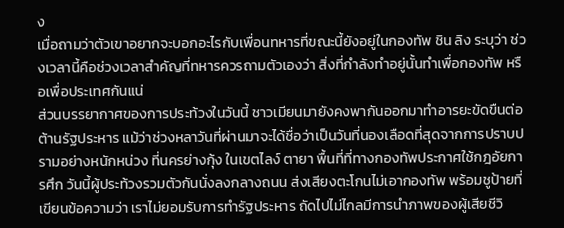ง
เมื่อถามว่าตัวเขาอยากจะบอกอะไรกับเพื่อนทหารที่ขณะนี้ยังอยู่ในกองทัพ ชิน ลิง ระบุว่า ช่วงเวลานี้คือช่วงเวลาสำคัญที่ทหารควรถามตัวเองว่า สิ่งที่กำลังทำอยู่นั้นทำเพื่อกองทัพ หรือเพื่อประเทศกันแน่
ส่วนบรรยากาศของการประท้วงในวันนี้ ชาวเมียนมายังคงพากันออกมาทำอารยะขัดขืนต่อต้านรัฐประหาร แม้ว่าช่วงหลาวันที่ผ่านมาจะได้ชื่อว่าเป็นวันที่นองเลือดที่สุดจากการปราบปรามอย่างหนักหน่วง ที่นครย่างกุ้ง ในเขตไลง์ ตายา พื้นที่ที่ทางกองทัพประกาศใช้กฎอัยการศึก วันนี้ผู้ประท้วงรวมตัวกันนั่งลงกลางถนน ส่งเสียงตะโกนไม่เอากองทัพ พร้อมชูป้ายที่เขียนข้อความว่า เราไม่ยอมรับการทำรัฐประหาร ถัดไปไม่ไกลมีการนำภาพของผู้เสียชีวิ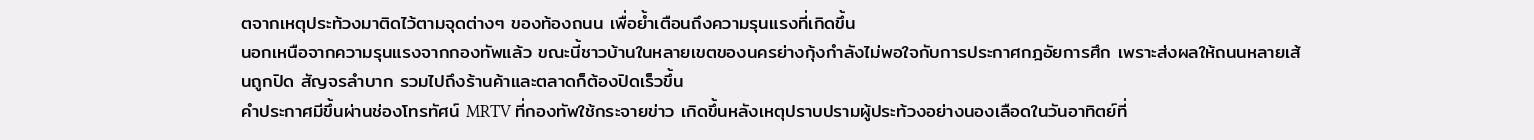ตจากเหตุประท้วงมาติดไว้ตามจุดต่างๆ ของท้องถนน เพื่อย้ำเตือนถึงความรุนแรงที่เกิดขึ้น
นอกเหนือจากความรุนแรงจากกองทัพแล้ว ขณะนี้ชาวบ้านในหลายเขตของนครย่างกุ้งกำลังไม่พอใจกับการประกาศกฎอัยการศึก เพราะส่งผลให้ถนนหลายเส้นถูกปิด สัญจรลำบาก รวมไปถึงร้านค้าและตลาดก็ต้องปิดเร็วขึ้น
คำประกาศมีขึ้นผ่านช่องโทรทัศน์ MRTV ที่กองทัพใช้กระจายข่าว เกิดขึ้นหลังเหตุปราบปรามผู้ประท้วงอย่างนองเลือดในวันอาทิตย์ที่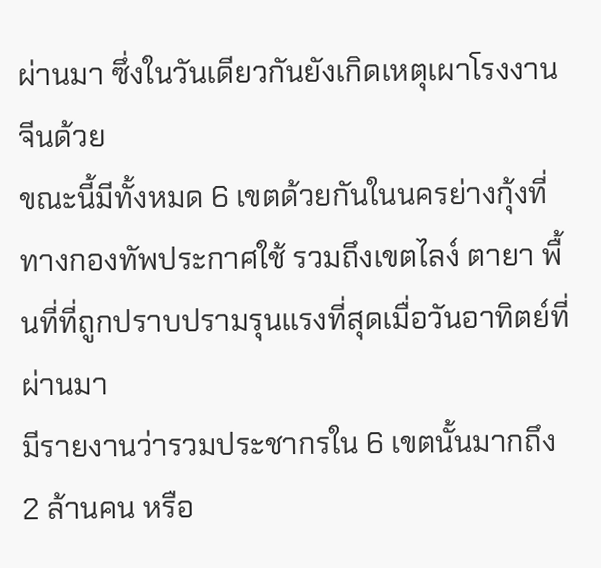ผ่านมา ซึ่งในวันเดียวกันยังเกิดเหตุเผาโรงงานจีนด้วย
ขณะนี้มีทั้งหมด 6 เขตด้วยกันในนครย่างกุ้งที่ทางกองทัพประกาศใช้ รวมถึงเขตไลง์ ตายา พื้นที่ที่ถูกปราบปรามรุนแรงที่สุดเมื่อวันอาทิตย์ที่ผ่านมา
มีรายงานว่ารวมประชากรใน 6 เขตนั้นมากถึง 2 ล้านคน หรือ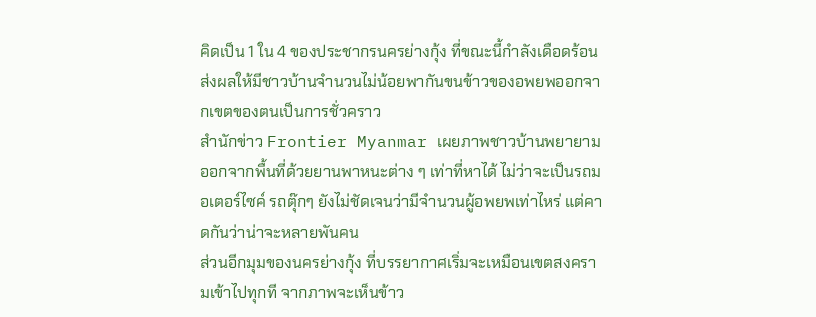คิดเป็น 1 ใน 4 ของประชากรนครย่างกุ้ง ที่ขณะนี้กำลังเดือดร้อน ส่งผลให้มีชาวบ้านจำนวนไม่น้อยพากันขนข้าวของอพยพออกจากเขตของตนเป็นการชั่วคราว
สำนักข่าว Frontier Myanmar เผยภาพชาวบ้านพยายามออกจากพื้นที่ด้วยยานพาหนะต่าง ๆ เท่าที่หาได้ ไม่ว่าจะเป็นรถมอเตอร์ไซค์ รถตุ๊กๆ ยังไม่ชัดเจนว่ามีจำนวนผู้อพยพเท่าไหร่ แต่คาดกันว่าน่าจะหลายพันคน
ส่วนอีกมุมของนครย่างกุ้ง ที่บรรยากาศเริ่มจะเหมือนเขตสงครามเข้าไปทุกที จากภาพจะเห็นข้าว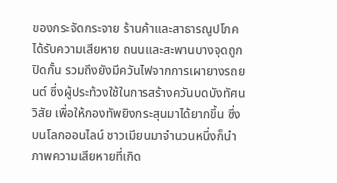ของกระจัดกระจาย ร้านค้าและสาธารณูปโภคได้รับความเสียหาย ถนนและสะพานบางจุดถูกปิดกั้น รวมถึงยังมีควันไฟจากการเผายางรถยนต์ ซึ่งผู้ประท้วงใช้ในการสร้างควันบดบังทัศนวิสัย เพื่อให้กองทัพยิงกระสุนมาได้ยากขึ้น ซึ่งบนโลกออนไลน์ ชาวเมียนมาจำนวนหนึ่งก็นำภาพความเสียหายที่เกิด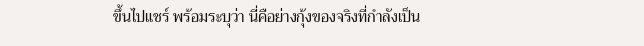ขึ้นไปแชร์ พร้อมระบุว่า นี่คือย่างกุ้งของจริงที่กำลังเป็น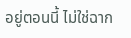อยู่ตอนนี้ ไม่ใช่ฉาก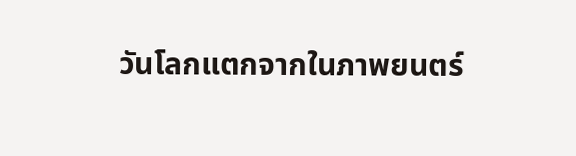วันโลกแตกจากในภาพยนตร์